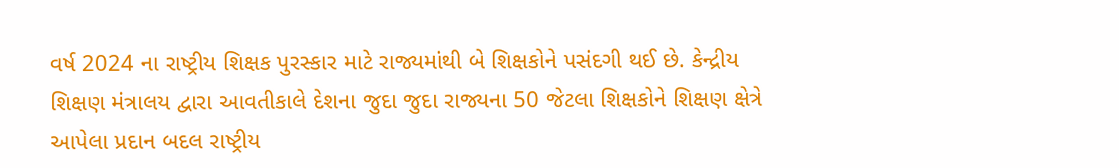વર્ષ 2024 ના રાષ્ટ્રીય શિક્ષક પુરસ્કાર માટે રાજ્યમાંથી બે શિક્ષકોને પસંદગી થઈ છે. કેન્દ્રીય શિક્ષણ મંત્રાલય દ્વારા આવતીકાલે દેશના જુદા જુદા રાજ્યના 50 જેટલા શિક્ષકોને શિક્ષણ ક્ષેત્રે આપેલા પ્રદાન બદલ રાષ્ટ્રીય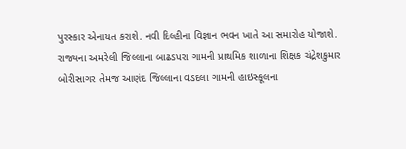પુરસ્કાર એનાયત કરાશે. નવી દિલ્હીના વિજ્ઞાન ભવન ખાતે આ સમારોહ યોજાશે.
રાજ્યના અમરેલી જિલ્લાના બાઢડપરા ગામની પ્રાથમિક શાળાના શિક્ષક ચંદ્રેશકુમાર બોરીસાગર તેમજ આણંદ જિલ્લાના વડદલા ગામની હાઇસ્કૂલના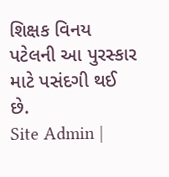શિક્ષક વિનય પટેલની આ પુરસ્કાર માટે પસંદગી થઈ છે.
Site Admin |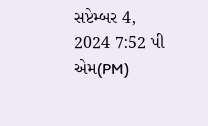સપ્ટેમ્બર 4, 2024 7:52 પી એમ(PM)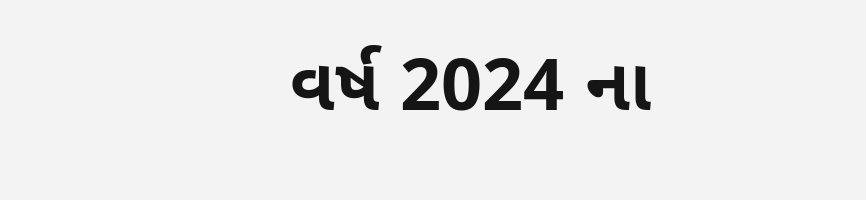વર્ષ 2024 ના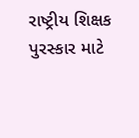રાષ્ટ્રીય શિક્ષક પુરસ્કાર માટે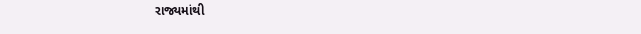રાજ્યમાંથી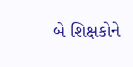બે શિક્ષકોને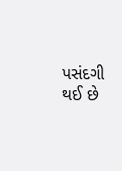પસંદગી થઈ છે